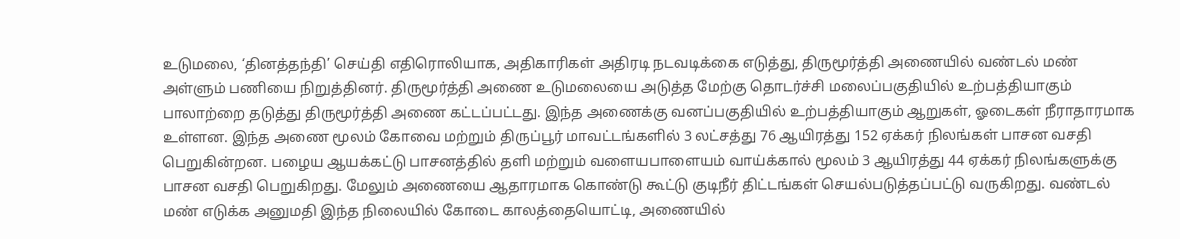உடுமலை, ‘தினத்தந்தி’ செய்தி எதிரொலியாக, அதிகாரிகள் அதிரடி நடவடிக்கை எடுத்து, திருமூர்த்தி அணையில் வண்டல் மண் அள்ளும் பணியை நிறுத்தினர். திருமூர்த்தி அணை உடுமலையை அடுத்த மேற்கு தொடர்ச்சி மலைப்பகுதியில் உற்பத்தியாகும் பாலாற்றை தடுத்து திருமூர்த்தி அணை கட்டப்பட்டது. இந்த அணைக்கு வனப்பகுதியில் உற்பத்தியாகும் ஆறுகள், ஓடைகள் நீராதாரமாக உள்ளன. இந்த அணை மூலம் கோவை மற்றும் திருப்பூர் மாவட்டங்களில் 3 லட்சத்து 76 ஆயிரத்து 152 ஏக்கர் நிலங்கள் பாசன வசதி பெறுகின்றன. பழைய ஆயக்கட்டு பாசனத்தில் தளி மற்றும் வளையபாளையம் வாய்க்கால் மூலம் 3 ஆயிரத்து 44 ஏக்கர் நிலங்களுக்கு பாசன வசதி பெறுகிறது. மேலும் அணையை ஆதாரமாக கொண்டு கூட்டு குடிநீர் திட்டங்கள் செயல்படுத்தப்பட்டு வருகிறது. வண்டல் மண் எடுக்க அனுமதி இந்த நிலையில் கோடை காலத்தையொட்டி, அணையில்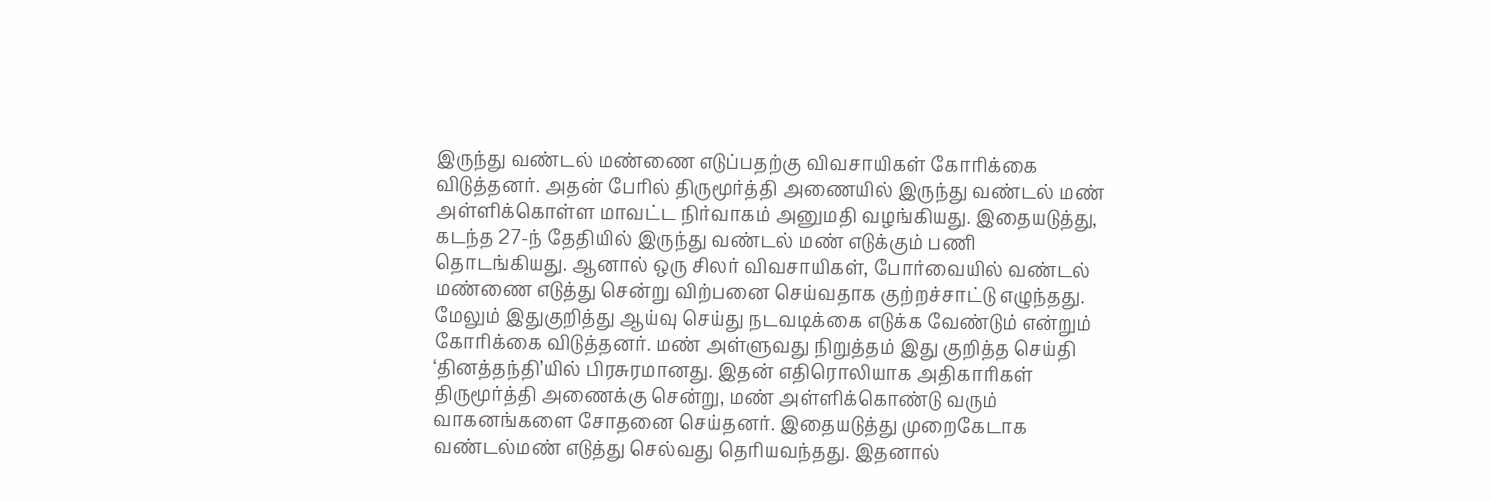இருந்து வண்டல் மண்ணை எடுப்பதற்கு விவசாயிகள் கோரிக்கை விடுத்தனர். அதன் பேரில் திருமூர்த்தி அணையில் இருந்து வண்டல் மண் அள்ளிக்கொள்ள மாவட்ட நிர்வாகம் அனுமதி வழங்கியது. இதையடுத்து, கடந்த 27-ந் தேதியில் இருந்து வண்டல் மண் எடுக்கும் பணி தொடங்கியது. ஆனால் ஒரு சிலர் விவசாயிகள், போர்வையில் வண்டல் மண்ணை எடுத்து சென்று விற்பனை செய்வதாக குற்றச்சாட்டு எழுந்தது. மேலும் இதுகுறித்து ஆய்வு செய்து நடவடிக்கை எடுக்க வேண்டும் என்றும் கோரிக்கை விடுத்தனர். மண் அள்ளுவது நிறுத்தம் இது குறித்த செய்தி ‘தினத்தந்தி’யில் பிரசுரமானது. இதன் எதிரொலியாக அதிகாரிகள் திருமூர்த்தி அணைக்கு சென்று, மண் அள்ளிக்கொண்டு வரும் வாகனங்களை சோதனை செய்தனர். இதையடுத்து முறைகேடாக வண்டல்மண் எடுத்து செல்வது தெரியவந்தது. இதனால்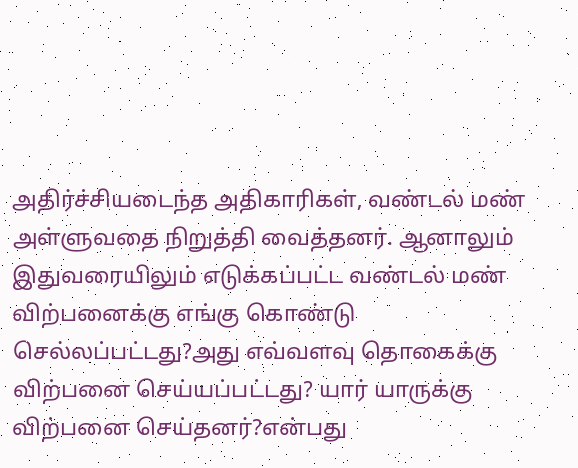அதிர்ச்சியடைந்த அதிகாரிகள், வண்டல் மண் அள்ளுவதை நிறுத்தி வைத்தனர். ஆனாலும் இதுவரையிலும் எடுக்கப்பட்ட வண்டல் மண் விற்பனைக்கு எங்கு கொண்டு செல்லப்பட்டது?அது எவ்வளவு தொகைக்கு விற்பனை செய்யப்பட்டது? யார் யாருக்கு விற்பனை செய்தனர்?என்பது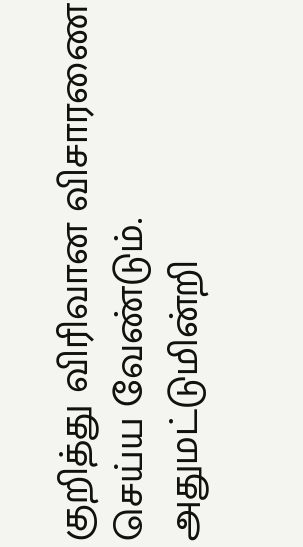குறித்து விரிவான விசாரணை செய்ய வேண்டும். அதுமட்டுமின்றி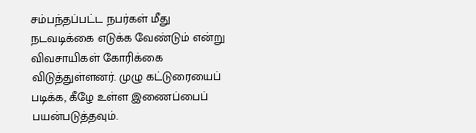சம்பந்தப்பட்ட நபர்கள் மீது நடவடிக்கை எடுக்க வேண்டும் என்று விவசாயிகள் கோரிக்கை விடுத்துள்ளனர். முழு கட்டுரையைப் படிக்க, கீழே உள்ள இணைப்பைப் பயன்படுத்தவும்.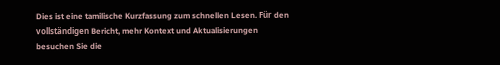Dies ist eine tamilische Kurzfassung zum schnellen Lesen. Für den vollständigen Bericht, mehr Kontext und Aktualisierungen besuchen Sie die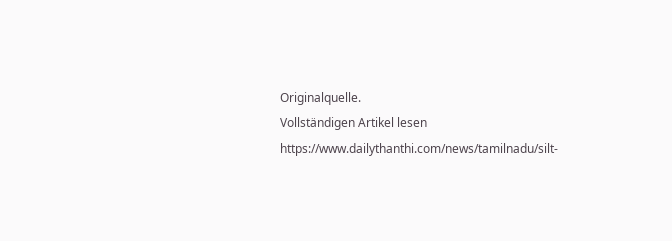Originalquelle.
Vollständigen Artikel lesen
https://www.dailythanthi.com/news/tamilnadu/silt-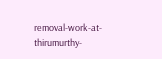removal-work-at-thirumurthy-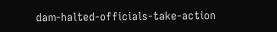dam-halted-officials-take-action